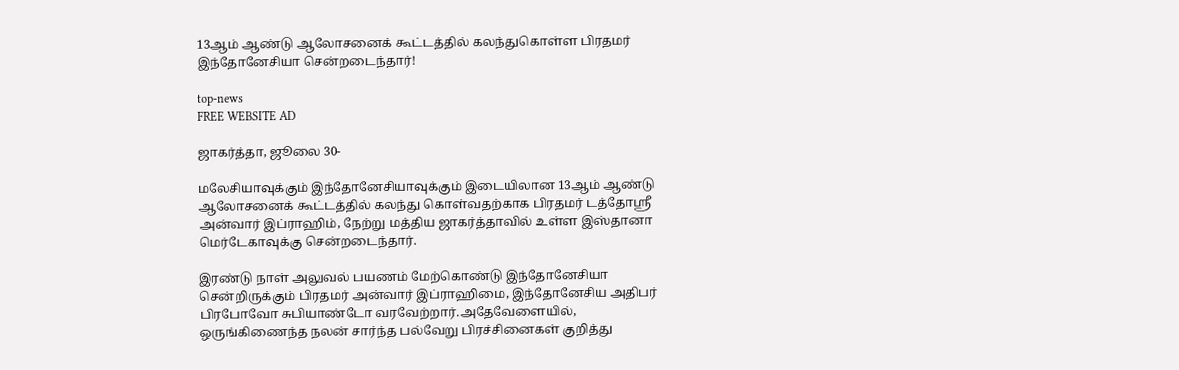13ஆம் ஆண்டு ஆலோசனைக் கூட்டத்தில் கலந்துகொள்ள பிரதமர் இந்தோனேசியா சென்றடைந்தார்!

top-news
FREE WEBSITE AD

ஜாகர்த்தா, ஜூலை 30-

மலேசியாவுக்கும் இந்தோனேசியாவுக்கும் இடையிலான 13ஆம் ஆண்டு ஆலோசனைக் கூட்டத்தில் கலந்து கொள்வதற்காக பிரதமர் டத்தோஸ்ரீ அன்வார் இப்ராஹிம், நேற்று மத்திய ஜாகர்த்தாவில் உள்ள இஸ்தானா மெர்டேகாவுக்கு சென்றடைந்தார்.

இரண்டு நாள் அலுவல் பயணம் மேற்கொண்டு இந்தோனேசியா சென்றிருக்கும் பிரதமர் அன்வார் இப்ராஹிமை, இந்தோனேசிய அதிபர் பிரபோவோ சுபியாண்டோ வரவேற்றார்.அதேவேளையில், ஒருங்கிணைந்த நலன் சார்ந்த பல்வேறு பிரச்சினைகள் குறித்து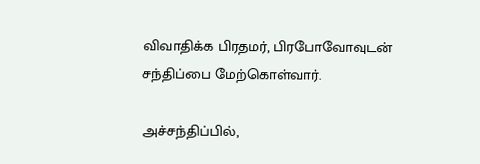விவாதிக்க பிரதமர், பிரபோவோவுடன் சந்திப்பை மேற்கொள்வார்.

அச்சந்திப்பில்,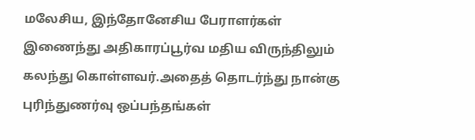மலேசிய, இந்தோனேசிய பேராளர்கள் இணைந்து அதிகாரப்பூர்வ மதிய விருந்திலும் கலந்து கொள்ளவர்.அதைத் தொடர்ந்து நான்கு புரிந்துணர்வு ஒப்பந்தங்கள்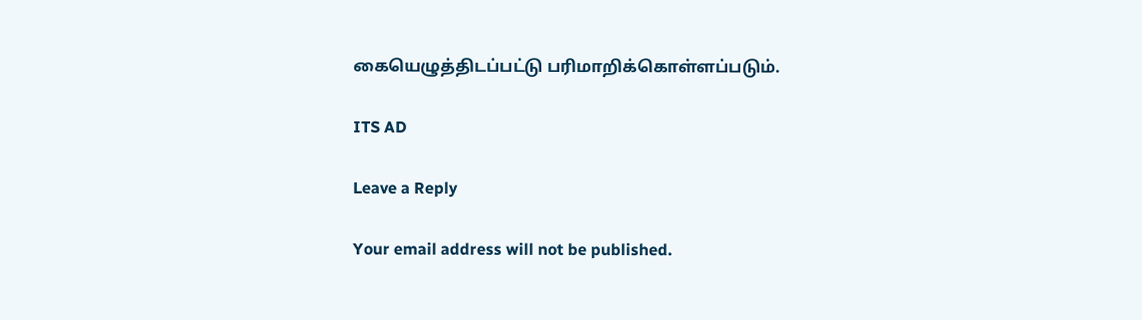கையெழுத்திடப்பட்டு பரிமாறிக்கொள்ளப்படும்.

ITS AD

Leave a Reply

Your email address will not be published.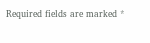Required fields are marked *